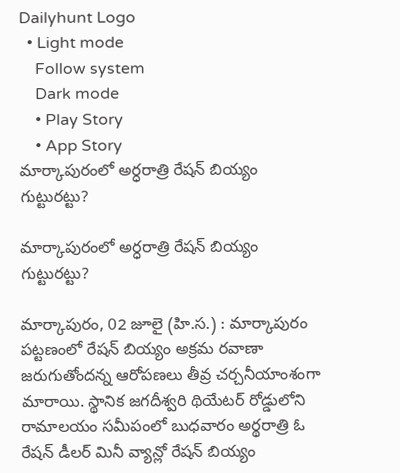Dailyhunt Logo
  • Light mode
    Follow system
    Dark mode
    • Play Story
    • App Story
మార్కాపురంలో అర్ధరాత్రి రేషన్ బియ్యం గుట్టురట్టు?

మార్కాపురంలో అర్ధరాత్రి రేషన్ బియ్యం గుట్టురట్టు?

మార్కాపురం, 02 జూలై (హి.స.) : మార్కాపురం పట్టణంలో రేషన్ బియ్యం అక్రమ రవాణా జరుగుతోందన్న ఆరోపణలు తీవ్ర చర్చనీయాంశంగా మారాయి. స్థానిక జగదీశ్వరి థియేటర్ రోడ్డులోని రామాలయం సమీపంలో బుధవారం అర్థరాత్రి ఓ రేషన్ డీలర్ మినీ వ్యాన్లో రేషన్ బియ్యం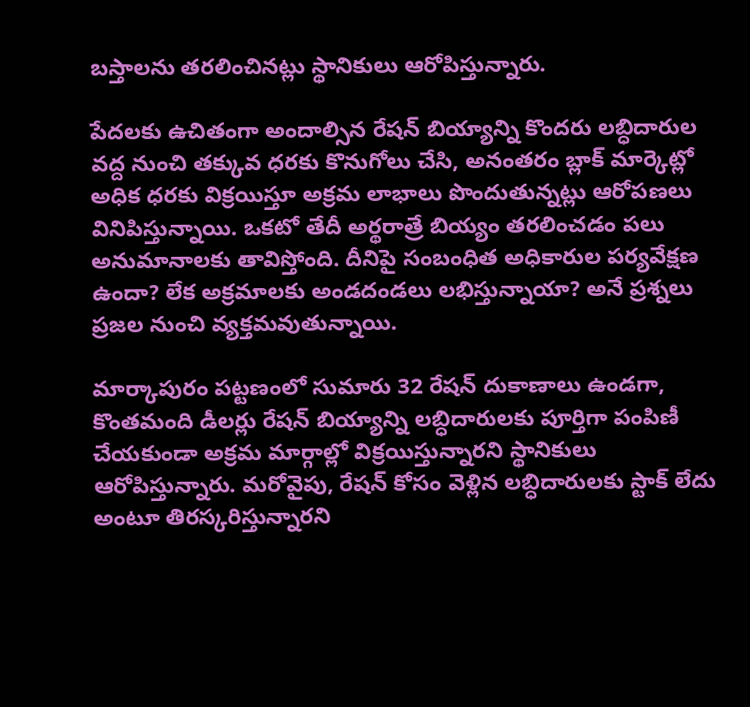బస్తాలను తరలించినట్లు స్థానికులు ఆరోపిస్తున్నారు.

పేదలకు ఉచితంగా అందాల్సిన రేషన్ బియ్యాన్ని కొందరు లబ్ధిదారుల వద్ద నుంచి తక్కువ ధరకు కొనుగోలు చేసి, అనంతరం బ్లాక్ మార్కెట్లో అధిక ధరకు విక్రయిస్తూ అక్రమ లాభాలు పొందుతున్నట్లు ఆరోపణలు వినిపిస్తున్నాయి. ఒకటో తేదీ అర్థరాత్రే బియ్యం తరలించడం పలు అనుమానాలకు తావిస్తోంది. దీనిపై సంబంధిత అధికారుల పర్యవేక్షణ ఉందా? లేక అక్రమాలకు అండదండలు లభిస్తున్నాయా? అనే ప్రశ్నలు ప్రజల నుంచి వ్యక్తమవుతున్నాయి.

మార్కాపురం పట్టణంలో సుమారు 32 రేషన్ దుకాణాలు ఉండగా, కొంతమంది డీలర్లు రేషన్ బియ్యాన్ని లబ్ధిదారులకు పూర్తిగా పంపిణీ చేయకుండా అక్రమ మార్గాల్లో విక్రయిస్తున్నారని స్థానికులు ఆరోపిస్తున్నారు. మరోవైపు, రేషన్ కోసం వెళ్లిన లబ్ధిదారులకు స్టాక్ లేదు అంటూ తిరస్కరిస్తున్నారని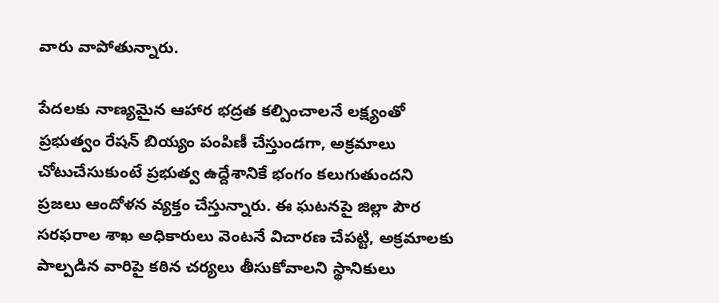వారు వాపోతున్నారు.

పేదలకు నాణ్యమైన ఆహార భద్రత కల్పించాలనే లక్ష్యంతో ప్రభుత్వం రేషన్ బియ్యం పంపిణీ చేస్తుండగా, అక్రమాలు చోటుచేసుకుంటే ప్రభుత్వ ఉద్దేశానికే భంగం కలుగుతుందని ప్రజలు ఆందోళన వ్యక్తం చేస్తున్నారు. ఈ ఘటనపై జిల్లా పౌర సరఫరాల శాఖ అధికారులు వెంటనే విచారణ చేపట్టి, అక్రమాలకు పాల్పడిన వారిపై కఠిన చర్యలు తీసుకోవాలని స్థానికులు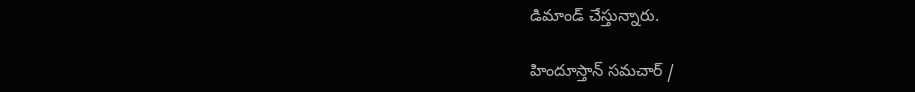డిమాండ్ చేస్తున్నారు.

హిందూస్తాన్ సమచార్ /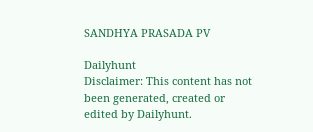SANDHYA PRASADA PV

Dailyhunt
Disclaimer: This content has not been generated, created or edited by Dailyhunt.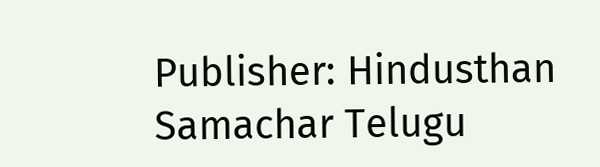Publisher: Hindusthan Samachar Telugu